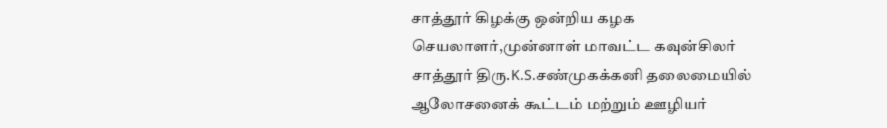சாத்தூர் கிழக்கு ஒன்றிய கழக செயலாளர்,முன்னாள் மாவட்ட கவுன்சிலர் சாத்தூர் திரு.K.S.சண்முகக்கனி தலைமையில் ஆலோசனைக் கூட்டம் மற்றும் ஊழியர்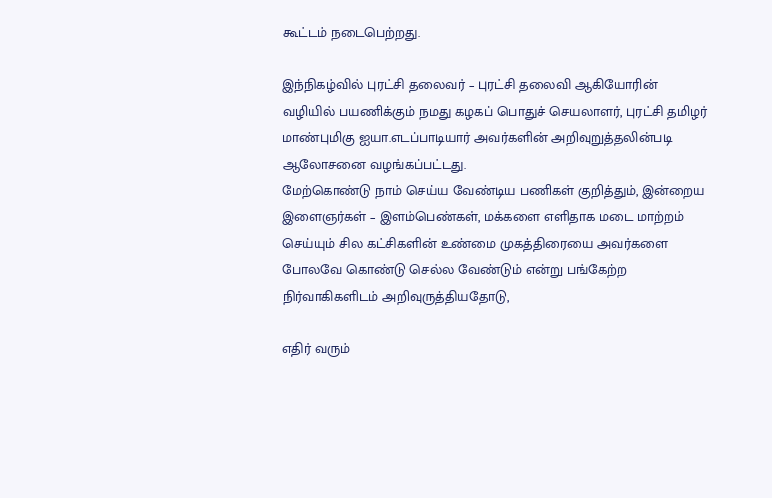கூட்டம் நடைபெற்றது.

இந்நிகழ்வில் புரட்சி தலைவர் – புரட்சி தலைவி ஆகியோரின் வழியில் பயணிக்கும் நமது கழகப் பொதுச் செயலாளர், புரட்சி தமிழர் மாண்புமிகு ஐயா.எடப்பாடியார் அவர்களின் அறிவுறுத்தலின்படி ஆலோசனை வழங்கப்பட்டது.
மேற்கொண்டு நாம் செய்ய வேண்டிய பணிகள் குறித்தும், இன்றைய இளைஞர்கள் – இளம்பெண்கள், மக்களை எளிதாக மடை மாற்றம் செய்யும் சில கட்சிகளின் உண்மை முகத்திரையை அவர்களை போலவே கொண்டு செல்ல வேண்டும் என்று பங்கேற்ற நிர்வாகிகளிடம் அறிவுருத்தியதோடு,

எதிர் வரும்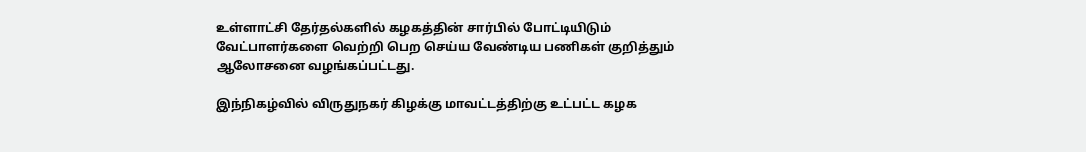உள்ளாட்சி தேர்தல்களில் கழகத்தின் சார்பில் போட்டியிடும் வேட்பாளர்களை வெற்றி பெற செய்ய வேண்டிய பணிகள் குறித்தும் ஆலோசனை வழங்கப்பட்டது.

இந்நிகழ்வில் விருதுநகர் கிழக்கு மாவட்டத்திற்கு உட்பட்ட கழக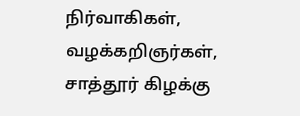நிர்வாகிகள், வழக்கறிஞர்கள், சாத்தூர் கிழக்கு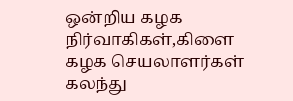ஒன்றிய கழக நிர்வாகிகள்,கிளை கழக செயலாளர்கள் கலந்து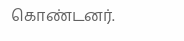கொண்டனர்.